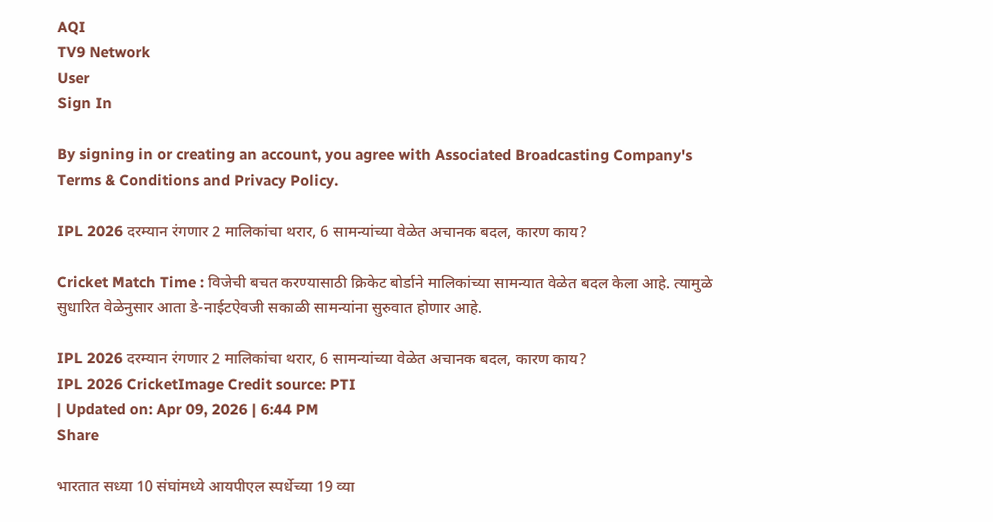AQI
TV9 Network
User
Sign In

By signing in or creating an account, you agree with Associated Broadcasting Company's Terms & Conditions and Privacy Policy.

IPL 2026 दरम्यान रंगणार 2 मालिकांचा थरार, 6 सामन्यांच्या वेळेत अचानक बदल, कारण काय?

Cricket Match Time : विजेची बचत करण्यासाठी क्रिकेट बोर्डाने मालिकांच्या सामन्यात वेळेत बदल केला आहे. त्यामुळे सुधारित वेळेनुसार आता डे-नाईटऐवजी सकाळी सामन्यांना सुरुवात होणार आहे.

IPL 2026 दरम्यान रंगणार 2 मालिकांचा थरार, 6 सामन्यांच्या वेळेत अचानक बदल, कारण काय?
IPL 2026 CricketImage Credit source: PTI
| Updated on: Apr 09, 2026 | 6:44 PM
Share

भारतात सध्या 10 संघांमध्ये आयपीएल स्पर्धेच्या 19 व्या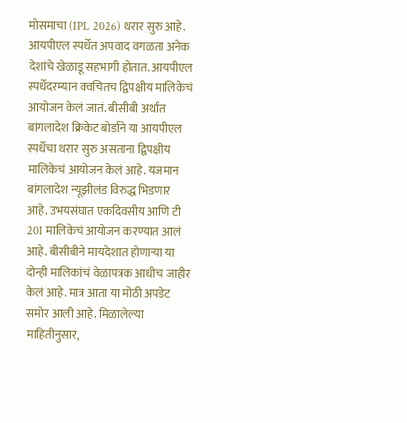मोसमाचा (IPL 2026) थरार सुरु आहे. आयपीएल स्पर्धेत अपवाद वगळता अनेक देशांचे खेळाडू सहभागी होतात. आयपीएल स्पर्धेदरम्यान क्वचितच द्विपक्षीय मालिकेचं आयोजन केलं जातं. बीसीबी अर्थात बांगलादेश क्रिकेट बोर्डाने या आयपीएल स्पर्धेचा थरार सुरु असताना द्विपक्षीय मालिकेचं आयोजन केलं आहे. यजमान बांगलादेश न्यूझीलंड विरुद्ध भिडणार आहे. उभयसंघात एकदिवसीय आणि टी 20I मालिकेचं आयोजन करण्यात आलं आहे. बीसीबीने मायदेशात होणाऱ्या या दोन्ही मालिकांचं वेळापत्रक आधीच जाहीर केलं आहे. मात्र आता या मोठी अपडेट समोर आली आहे. मिळालेल्या माहितीनुसार,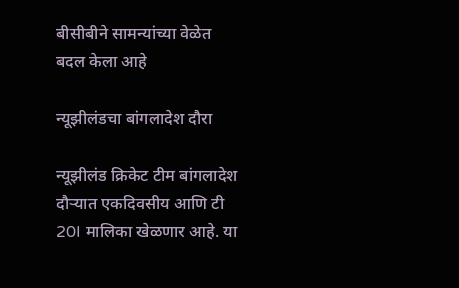बीसीबीने सामन्यांच्या वेळेत बदल केला आहे

न्यूझीलंडचा बांगलादेश दौरा

न्यूझीलंड क्रिकेट टीम बांगलादेश दौऱ्यात एकदिवसीय आणि टी 20I मालिका खेळणार आहे. या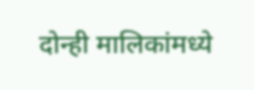दोन्ही मालिकांमध्ये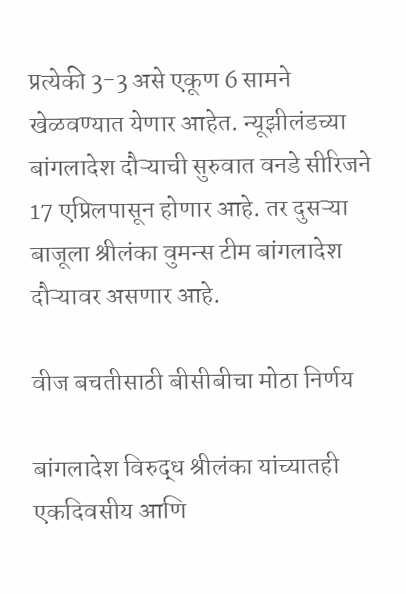प्रत्येकी 3-3 असे एकूण 6 सामने खेळवण्यात येणार आहेत. न्यूझीलंडच्या बांगलादेश दौऱ्याची सुरुवात वनडे सीरिजने 17 एप्रिलपासून होणार आहे. तर दुसऱ्या बाजूला श्रीलंका वुमन्स टीम बांगलादेश दौऱ्यावर असणार आहे.

वीज बचतीसाठी बीसीबीचा मोठा निर्णय

बांगलादेश विरुद्ध श्रीलंका यांच्यातही एकदिवसीय आणि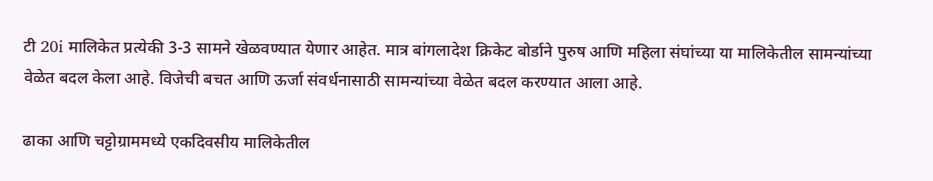टी 20i मालिकेत प्रत्येकी 3-3 सामने खेळवण्यात येणार आहेत. मात्र बांगलादेश क्रिकेट बोर्डाने पुरुष आणि महिला संघांच्या या मालिकेतील सामन्यांच्या वेळेत बदल केला आहे. विजेची बचत आणि ऊर्जा संवर्धनासाठी सामन्यांच्या वेळेत बदल करण्यात आला आहे.

ढाका आणि चट्टोग्राममध्ये एकदिवसीय मालिकेतील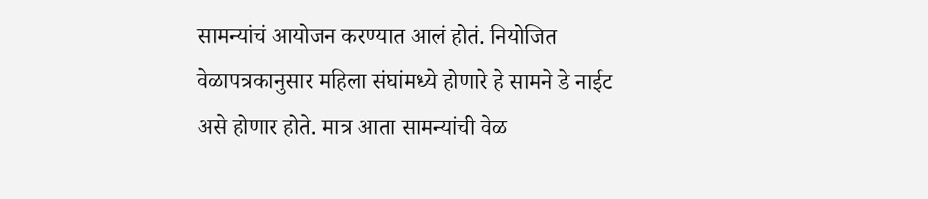सामन्यांचं आयोजन करण्यात आलं होतं. नियोजित वेळापत्रकानुसार महिला संघांमध्ये होणारे हे सामने डे नाईट असे होणार होते. मात्र आता सामन्यांची वेळ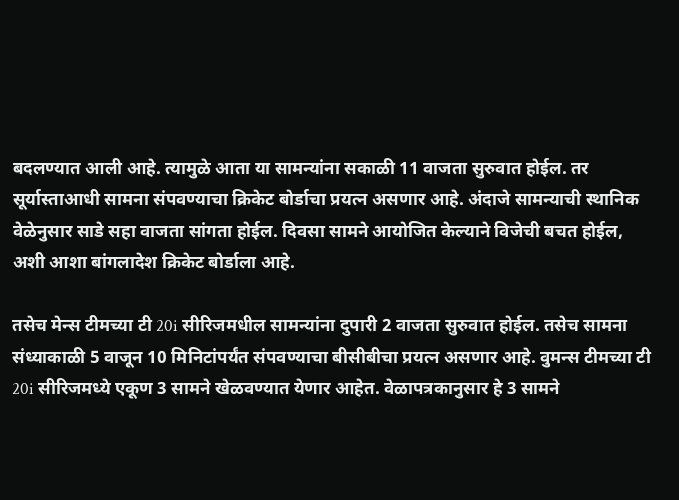बदलण्यात आली आहे. त्यामुळे आता या सामन्यांना सकाळी 11 वाजता सुरुवात होईल. तर सूर्यास्ताआधी सामना संपवण्याचा क्रिकेट बोर्डाचा प्रयत्न असणार आहे. अंदाजे सामन्याची स्थानिक वेळेनुसार साडे सहा वाजता सांगता होईल. दिवसा सामने आयोजित केल्याने विजेची बचत होईल, अशी आशा बांगलादेश क्रिकेट बोर्डाला आहे.

तसेच मेन्स टीमच्या टी 20i सीरिजमधील सामन्यांना दुपारी 2 वाजता सुरुवात होईल. तसेच सामना संध्याकाळी 5 वाजून 10 मिनिटांपर्यंत संपवण्याचा बीसीबीचा प्रयत्न असणार आहे. वुमन्स टीमच्या टी 20i सीरिजमध्ये एकूण 3 सामने खेळवण्यात येणार आहेत. वेळापत्रकानुसार हे 3 सामने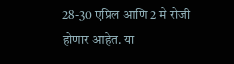28-30 एप्रिल आणि 2 मे रोजी होणार आहेत. या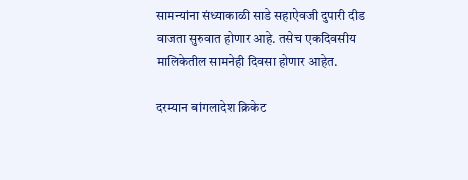सामन्यांना संध्याकाळी साडे सहाऐवजी दुपारी दीड वाजता सुरुवात होणार आहे. तसेच एकदिवसीय मालिकेतील सामनेही दिवसा होणार आहेत.

दरम्यान बांगलादेश क्रिकेट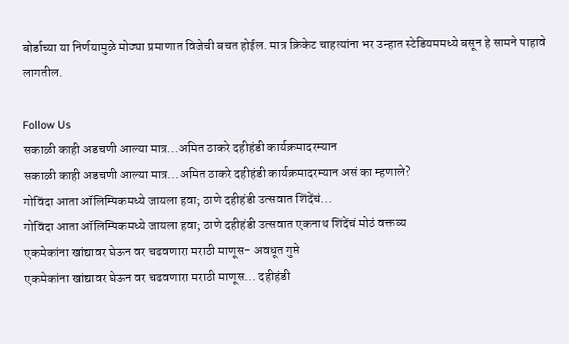बोर्डाच्या या निर्णयामुळे मोठ्या प्रमाणात विजेची बचत होईल. मात्र क्रिकेट चाहत्यांना भर उन्हात स्टेडियममध्ये बसून हे सामने पाहावे लागतील.

Follow Us
सकाळी काही अडचणी आल्या मात्र...अमित ठाकरे दहीहंडी कार्यक्रमादरम्यान
सकाळी काही अडचणी आल्या मात्र...अमित ठाकरे दहीहंडी कार्यक्रमादरम्यान असं का म्हणाले?
गोविंदा आता ऑलिम्पिकमध्ये जायला हवा; ठाणे दहीहंडी उत्सवात शिंदेंचं...
गोविंदा आता ऑलिम्पिकमध्ये जायला हवा; ठाणे दहीहंडी उत्सवात एकनाथ शिंदेंचं मोठं वक्तव्य
एकमेकांना खांद्यावर घेऊन वर चढवणारा मराठी माणूस- अवधूत गुप्ते
एकमेकांना खांद्यावर घेऊन वर चढवणारा मराठी माणूस... दहीहंडी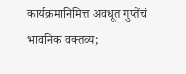कार्यक्रमानिमित्त अवधूत गुप्तेंचं भावनिक वक्तव्य;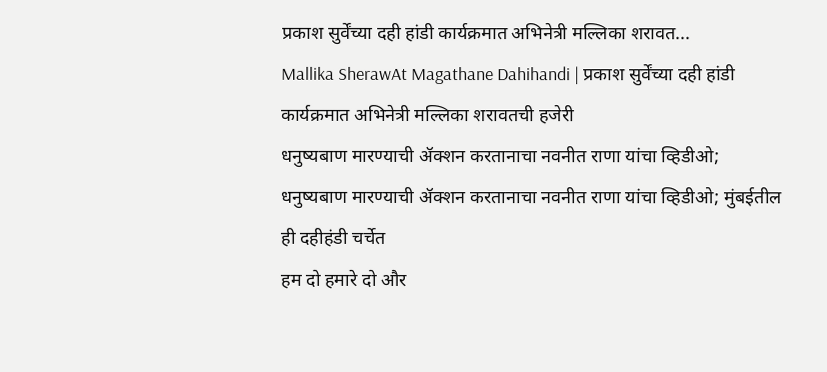प्रकाश सुर्वेंच्या दही हांडी कार्यक्रमात अभिनेत्री मल्लिका शरावत...
Mallika SherawAt Magathane Dahihandi | प्रकाश सुर्वेंच्या दही हांडी कार्यक्रमात अभिनेत्री मल्लिका शरावतची हजेरी
धनुष्यबाण मारण्याची ॲक्शन करतानाचा नवनीत राणा यांचा व्हिडीओ;
धनुष्यबाण मारण्याची ॲक्शन करतानाचा नवनीत राणा यांचा व्हिडीओ; मुंबईतील ही दहीहंडी चर्चेत
हम दो हमारे दो और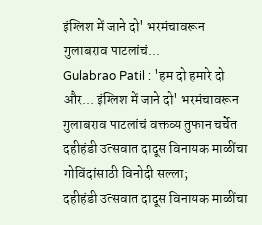इंग्लिश में जाने दो' भरमंचावरून गुलाबराव पाटलांचं...
Gulabrao Patil : 'हम दो हमारे दो और... इंग्लिश में जाने दो' भरमंचावरून गुलाबराव पाटलांचं वक्तव्य तुफान चर्चेत
दहीहंडी उत्सवात दादूस विनायक माळींचा गोविंदांसाठी विनोदी सल्ला;
दहीहंडी उत्सवात दादूस विनायक माळींचा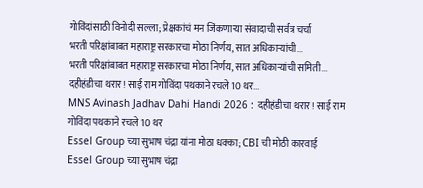गोविंदांसाठी विनोदी सल्ला; प्रेक्षकांचं मन जिंकणाऱ्या संवादाची सर्वत्र चर्चा
भरती परिक्षांबाबत महाराष्ट्र सरकारचा मोठा निर्णय, सात अधिकाऱ्यांची...
भरती परिक्षांबाबत महाराष्ट्र सरकारचा मोठा निर्णय, सात अधिकाऱ्यांची समिती...
दहीहंडीचा थरार! साई राम गोविंदा पथकाने रचले 10 थर...
MNS Avinash Jadhav Dahi Handi 2026 : दहीहंडीचा थरार! साई राम गोविंदा पथकाने रचले 10 थर
Essel Group च्या सुभाष चंद्रा यांना मोठा धक्का; CBI ची मोठी कारवाई
Essel Group च्या सुभाष चंद्रा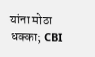यांना मोठा धक्का; CBI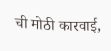ची मोठी कारवाई,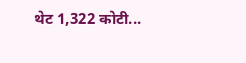थेट 1,322 कोटी...